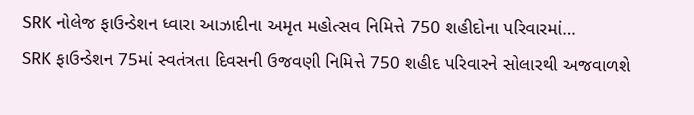SRK નોલેજ ફાઉન્ડેશન ધ્વારા આઝાદીના અમૃત મહોત્સવ નિમિત્તે 750 શહીદોના પરિવારમાં…
SRK ફાઉન્ડેશન 75માં સ્વતંત્રતા દિવસની ઉજવણી નિમિત્તે 750 શહીદ પરિવારને સોલારથી અજવાળશે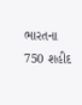ભારતના 750 શહીદ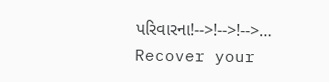પરિવારના!-->!-->!-->…
Recover your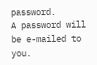password.
A password will be e-mailed to you.